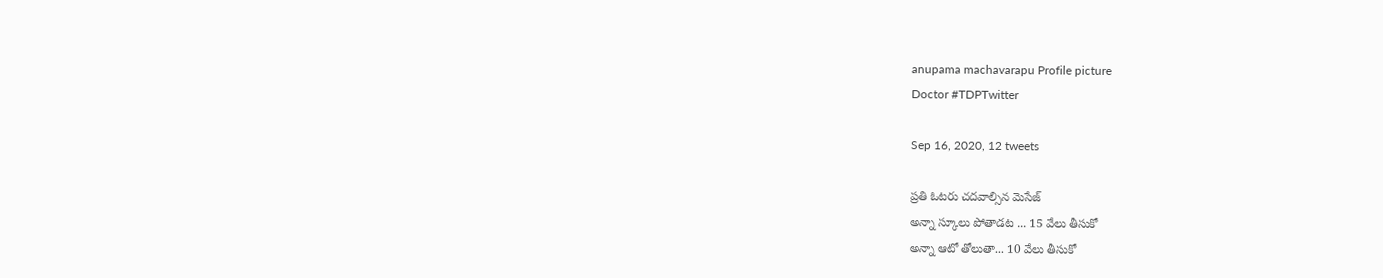anupama machavarapu Profile picture
Doctor #TDPTwitter

Sep 16, 2020, 12 tweets

ప్రతి ఓటరు చదవాల్సిన మెసేజ్
అన్నా స్కూలు పోతాడట ... 15 వేలు తీసుకో
అన్నా ఆటో తోలుతా... 10 వేలు తీసుకో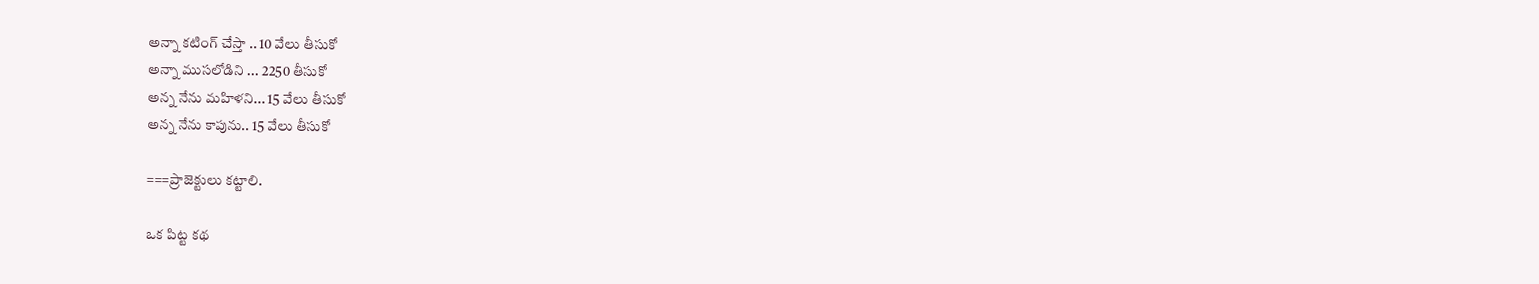అన్నా కటింగ్ చేస్తా .. 10 వేలు తీసుకో
అన్నా ముసలోడిని ... 2250 తీసుకో
అన్న నేను మహిళని... 15 వేలు తీసుకో
అన్న నేను కాపును.. 15 వేలు తీసుకో

===ప్రాజెక్టులు కట్టాలి.

ఒక పిట్ట కథ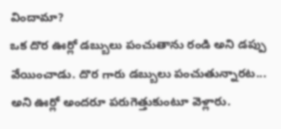విందామా?
ఒక దొర ఊర్లో డబ్బులు పంచుతాను రండి అని డప్పు వేయించాడు. దొర గారు డబ్బులు పంచుతున్నారట... అని ఊర్లో అందరూ పరుగెత్తుకుంటూ వెళ్లారు.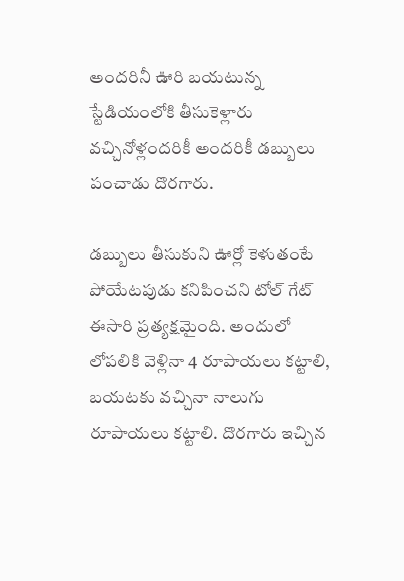అందరినీ ఊరి బయటున్న స్టేడియంలోకి తీసుకెళ్లారు వచ్చినోళ్లందరికీ అందరికీ డబ్బులు పంచాడు దొరగారు.

డబ్బులు తీసుకుని ఊర్లో కెళుతంటే పోయేటపుడు కనిపించని టోల్ గేట్ ఈసారి ప్రత్యక్షమైంది. అందులో లోపలికి వెళ్లినా 4 రూపాయలు కట్టాలి, బయటకు వచ్చినా నాలుగు రూపాయలు కట్టాలి. దొరగారు ఇచ్చిన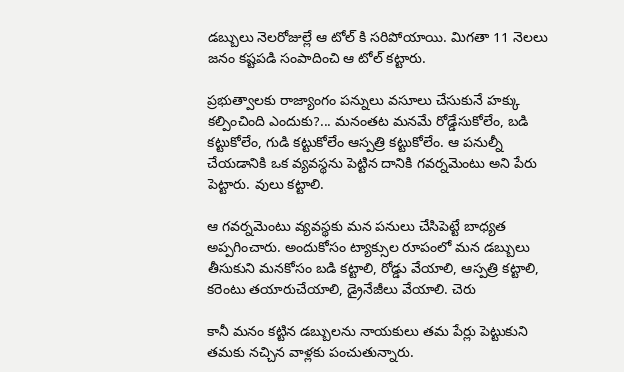డబ్బులు నెలరోజుల్లే ఆ టోల్ కి సరిపోయాయి. మిగతా 11 నెలలు జనం కష్టపడి సంపాదించి ఆ టోల్ కట్టారు.

ప్రభుత్వాలకు రాజ్యాంగం పన్నులు వసూలు చేసుకునే హక్కు కల్పించింది ఎందుకు?... మనంతట మనమే రోడ్డేసుకోలేం, బడి కట్టుకోలేం, గుడి కట్టుకోలేం ఆస్పత్రి కట్టుకోలేం. ఆ పనుల్నీ చేయడానికి ఒక వ్యవస్థను పెట్టిన దానికి గవర్నమెంటు అని పేరు పెట్టారు. వులు కట్టాలి.

ఆ గవర్నమెంటు వ్యవస్థకు మన పనులు చేసిపెట్టే బాధ్యత అప్పగించారు. అందుకోసం ట్యాక్సుల రూపంలో మన డబ్బులు తీసుకుని మనకోసం బడి కట్టాలి, రోడ్డు వేయాలి, ఆస్పత్రి కట్టాలి, కరెంటు తయారుచేయాలి, డ్రైనేజీలు వేయాలి. చెరు

కానీ మనం కట్టిన డబ్బులను నాయకులు తమ పేర్లు పెట్టుకుని తమకు నచ్చిన వాళ్లకు పంచుతున్నారు.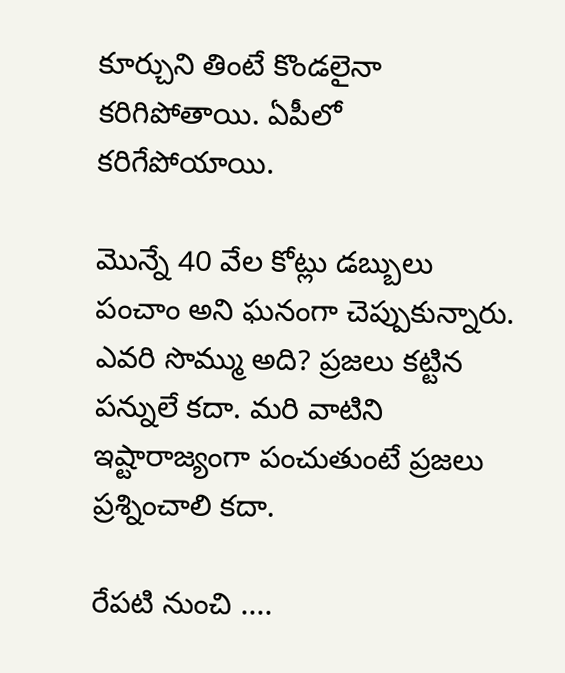కూర్చుని తింటే కొండలైనా కరిగిపోతాయి. ఏపీలో కరిగేపోయాయి.

మొన్నే 40 వేల కోట్లు డబ్బులు పంచాం అని ఘనంగా చెప్పుకున్నారు. ఎవరి సొమ్ము అది? ప్రజలు కట్టిన పన్నులే కదా. మరి వాటిని ఇష్టారాజ్యంగా పంచుతుంటే ప్రజలు ప్రశ్నించాలి కదా.

రేపటి నుంచి ....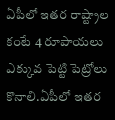ఏపీలో ఇతర రాష్ట్రాల కంటే 4 రూపాయలు ఎక్కువ పెట్టి పెట్రోలు కొనాలి.ఏపీలో ఇతర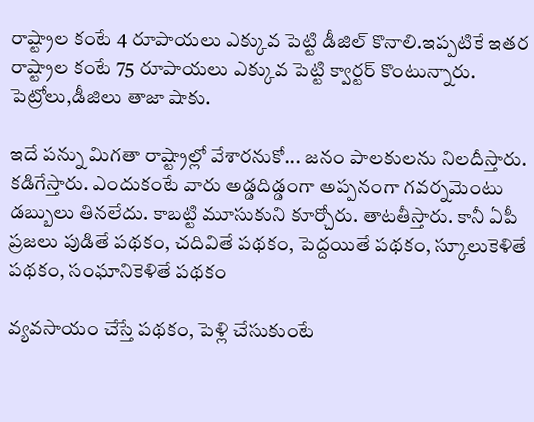రాష్ట్రాల కంటే 4 రూపాయలు ఎక్కువ పెట్టి డీజిల్ కొనాలి.ఇప్పటికే ఇతర రాష్ట్రాల కంటే 75 రూపాయలు ఎక్కువ పెట్టి క్వార్టర్ కొంటున్నారు.
పెట్రోలు,డీజిలు తాజా షాకు.

ఇదే పన్ను మిగతా రాష్ట్రాల్లో వేశారనుకో... జనం పాలకులను నిలదీస్తారు. కడిగేస్తారు. ఎందుకంటే వారు అడ్డదిడ్డంగా అప్పనంగా గవర్నమెంటు డబ్బులు తినలేదు. కాబట్టి మూసుకుని కూర్చోరు. తాటతీస్తారు. కానీ ఏపీ ప్రజలు పుడితే పథకం, చదివితే పథకం, పెద్దయితే పథకం, స్కూలుకెళితే పథకం, సంఘానికెళితే పథకం

వ్యవసాయం చేస్తే పథకం, పెళ్లి చేసుకుంటే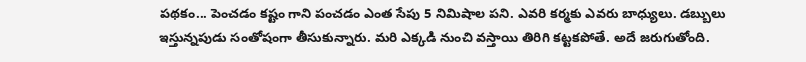పథకం... పెంచడం కష్టం గాని పంచడం ఎంత సేపు 5 నిమిషాల పని. ఎవరి కర్మకు ఎవరు బాధ్యులు. డబ్బులు ఇస్తున్నపుడు సంతోషంగా తీసుకున్నారు. మరి ఎక్కడి నుంచి వస్తాయి తిరిగి కట్టకపోతే. అదే జరుగుతోంది.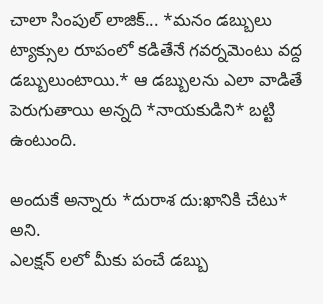చాలా సింపుల్ లాజిక్... *మనం డబ్బులు ట్యాక్సుల రూపంలో కడితేనే గవర్నమెంటు వద్ద డబ్బులుంటాయి.* ఆ డబ్బులను ఎలా వాడితే పెరుగుతాయి అన్నది *నాయకుడిని* బట్టి ఉంటుంది.

అందుకే అన్నారు *దురాశ దు:ఖానికి చేటు* అని.
ఎలక్షన్ లలో మీకు పంచే డబ్బు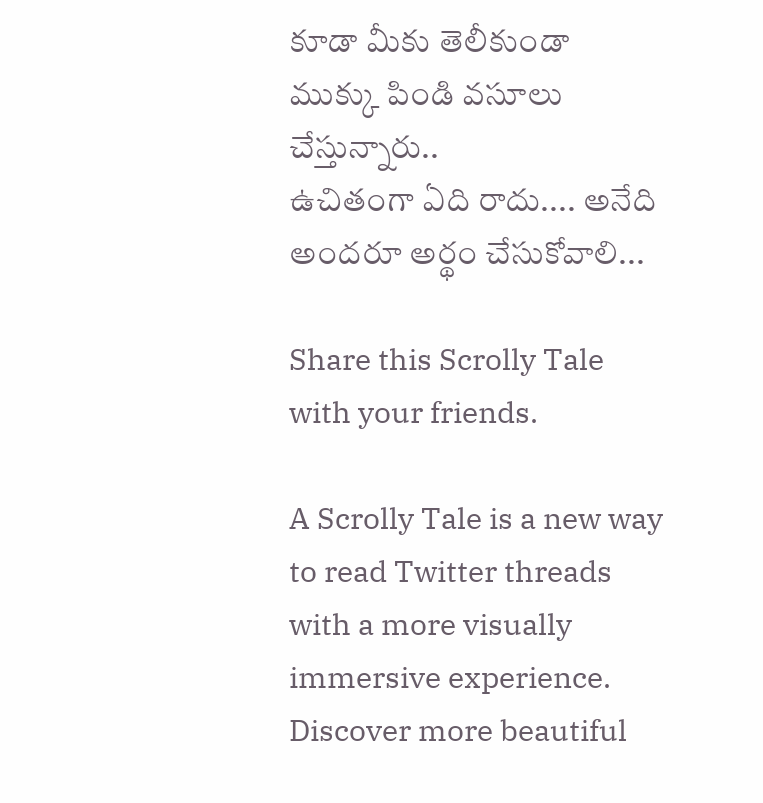కూడా మీకు తెలీకుండా ముక్కు పిండి వసూలు చేస్తున్నారు..
ఉచితంగా ఏది రాదు.... అనేది అందరూ అర్థం చేసుకోవాలి...

Share this Scrolly Tale with your friends.

A Scrolly Tale is a new way to read Twitter threads with a more visually immersive experience.
Discover more beautiful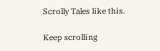Scrolly Tales like this.

Keep scrolling